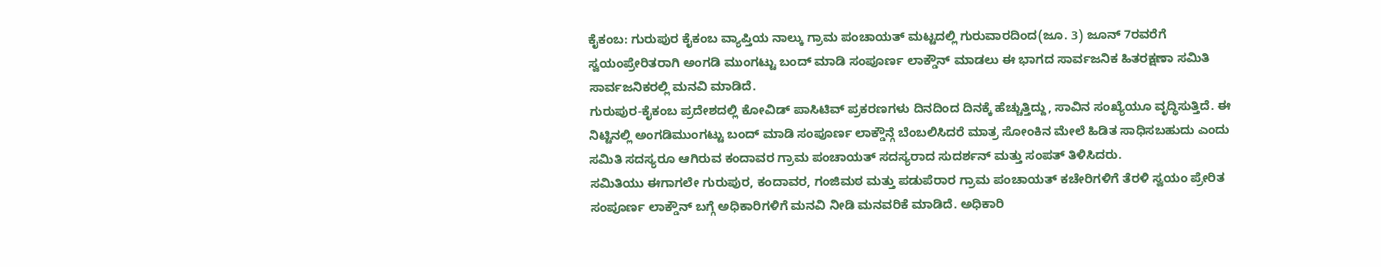ಕೈಕಂಬ: ಗುರುಪುರ ಕೈಕಂಬ ವ್ಯಾಪ್ತಿಯ ನಾಲ್ಕು ಗ್ರಾಮ ಪಂಚಾಯತ್ ಮಟ್ಟದಲ್ಲಿ ಗುರುವಾರದಿಂದ(ಜೂ. 3) ಜೂನ್ 7ರವರೆಗೆ ಸ್ವಯಂಪ್ರೇರಿತರಾಗಿ ಅಂಗಡಿ ಮುಂಗಟ್ಟು ಬಂದ್ ಮಾಡಿ ಸಂಪೂರ್ಣ ಲಾಕ್ಡೌನ್ ಮಾಡಲು ಈ ಭಾಗದ ಸಾರ್ವಜನಿಕ ಹಿತರಕ್ಷಣಾ ಸಮಿತಿ ಸಾರ್ವಜನಿಕರಲ್ಲಿ ಮನವಿ ಮಾಡಿದೆ.
ಗುರುಪುರ-ಕೈಕಂಬ ಪ್ರದೇಶದಲ್ಲಿ ಕೋವಿಡ್ ಪಾಸಿಟಿವ್ ಪ್ರಕರಣಗಳು ದಿನದಿಂದ ದಿನಕ್ಕೆ ಹೆಚ್ಚುತ್ತಿದ್ದು, ಸಾವಿನ ಸಂಖ್ಯೆಯೂ ವೃದ್ಧಿಸುತ್ತಿದೆ. ಈ ನಿಟ್ಟಿನಲ್ಲಿ ಅಂಗಡಿಮುಂಗಟ್ಟು ಬಂದ್ ಮಾಡಿ ಸಂಪೂರ್ಣ ಲಾಕ್ಡೌನ್ಗೆ ಬೆಂಬಲಿಸಿದರೆ ಮಾತ್ರ ಸೋಂಕಿನ ಮೇಲೆ ಹಿಡಿತ ಸಾಧಿಸಬಹುದು ಎಂದು ಸಮಿತಿ ಸದಸ್ಯರೂ ಆಗಿರುವ ಕಂದಾವರ ಗ್ರಾಮ ಪಂಚಾಯತ್ ಸದಸ್ಯರಾದ ಸುದರ್ಶನ್ ಮತ್ತು ಸಂಪತ್ ತಿಳಿಸಿದರು.
ಸಮಿತಿಯು ಈಗಾಗಲೇ ಗುರುಪುರ, ಕಂದಾವರ, ಗಂಜಿಮಠ ಮತ್ತು ಪಡುಪೆರಾರ ಗ್ರಾಮ ಪಂಚಾಯತ್ ಕಚೇರಿಗಳಿಗೆ ತೆರಳಿ ಸ್ವಯಂ ಪ್ರೇರಿತ ಸಂಪೂರ್ಣ ಲಾಕ್ಡೌನ್ ಬಗ್ಗೆ ಅಧಿಕಾರಿಗಳಿಗೆ ಮನವಿ ನೀಡಿ ಮನವರಿಕೆ ಮಾಡಿದೆ. ಅಧಿಕಾರಿ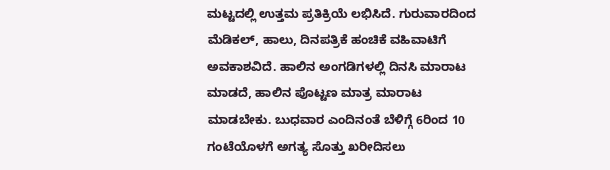ಮಟ್ಟದಲ್ಲಿ ಉತ್ತಮ ಪ್ರತಿಕ್ರಿಯೆ ಲಭಿಸಿದೆ. ಗುರುವಾರದಿಂದ ಮೆಡಿಕಲ್, ಹಾಲು, ದಿನಪತ್ರಿಕೆ ಹಂಚಿಕೆ ವಹಿವಾಟಿಗೆ ಅವಕಾಶವಿದೆ. ಹಾಲಿನ ಅಂಗಡಿಗಳಲ್ಲಿ ದಿನಸಿ ಮಾರಾಟ ಮಾಡದೆ, ಹಾಲಿನ ಪೊಟ್ಟಣ ಮಾತ್ರ ಮಾರಾಟ ಮಾಡಬೇಕು. ಬುಧವಾರ ಎಂದಿನಂತೆ ಬೆಳಿಗ್ಗೆ 6ರಿಂದ 10 ಗಂಟೆಯೊಳಗೆ ಅಗತ್ಯ ಸೊತ್ತು ಖರೀದಿಸಲು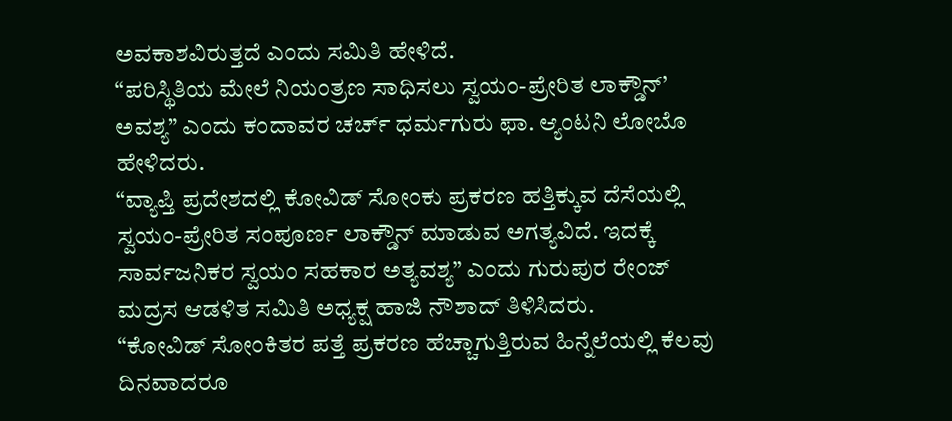ಅವಕಾಶವಿರುತ್ತದೆ ಎಂದು ಸಮಿತಿ ಹೇಳಿದೆ.
“ಪರಿಸ್ಥಿತಿಯ ಮೇಲೆ ನಿಯಂತ್ರಣ ಸಾಧಿಸಲು ಸ್ವಯಂ-ಪ್ರೇರಿತ ಲಾಕ್ಡೌನ್’ ಅವಶ್ಯ” ಎಂದು ಕಂದಾವರ ಚರ್ಚ್ ಧರ್ಮಗುರು ಫಾ. ಆ್ಯಂಟನಿ ಲೋಬೊ ಹೇಳಿದರು.
“ವ್ಯಾಪ್ತಿ ಪ್ರದೇಶದಲ್ಲಿ ಕೋವಿಡ್ ಸೋಂಕು ಪ್ರಕರಣ ಹತ್ತಿಕ್ಕುವ ದೆಸೆಯಲ್ಲಿ ಸ್ವಯಂ-ಪ್ರೇರಿತ ಸಂಪೂರ್ಣ ಲಾಕ್ಡೌನ್ ಮಾಡುವ ಅಗತ್ಯವಿದೆ. ಇದಕ್ಕೆ ಸಾರ್ವಜನಿಕರ ಸ್ವಯಂ ಸಹಕಾರ ಅತ್ಯವಶ್ಯ” ಎಂದು ಗುರುಪುರ ರೇಂಜ್ ಮದ್ರಸ ಆಡಳಿತ ಸಮಿತಿ ಅಧ್ಯಕ್ಷ ಹಾಜಿ ನೌಶಾದ್ ತಿಳಿಸಿದರು.
“ಕೋವಿಡ್ ಸೋಂಕಿತರ ಪತ್ತೆ ಪ್ರಕರಣ ಹೆಚ್ಚಾಗುತ್ತಿರುವ ಹಿನ್ನೆಲೆಯಲ್ಲಿ ಕೆಲವು ದಿನವಾದರೂ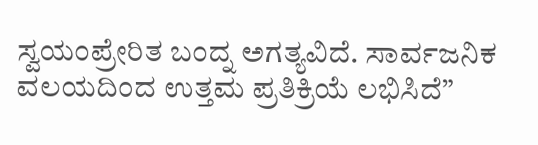ಸ್ವಯಂಪ್ರೇರಿತ ಬಂದ್ನ ಅಗತ್ಯವಿದೆ. ಸಾರ್ವಜನಿಕ ವಲಯದಿಂದ ಉತ್ತಮ ಪ್ರತಿಕ್ರಿಯೆ ಲಭಿಸಿದೆ”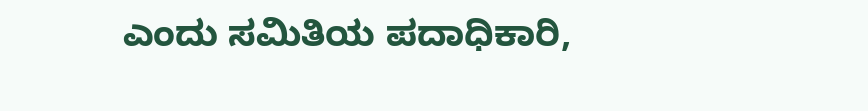ಎಂದು ಸಮಿತಿಯ ಪದಾಧಿಕಾರಿ,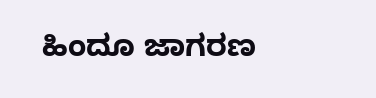ಹಿಂದೂ ಜಾಗರಣ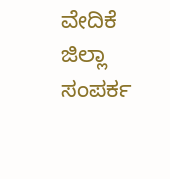ವೇದಿಕೆ ಜಿಲ್ಲಾ ಸಂಪರ್ಕ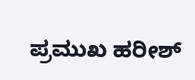ಪ್ರಮುಖ ಹರೀಶ್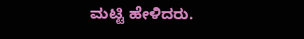ಮಟ್ಟಿ ಹೇಳಿದರು.